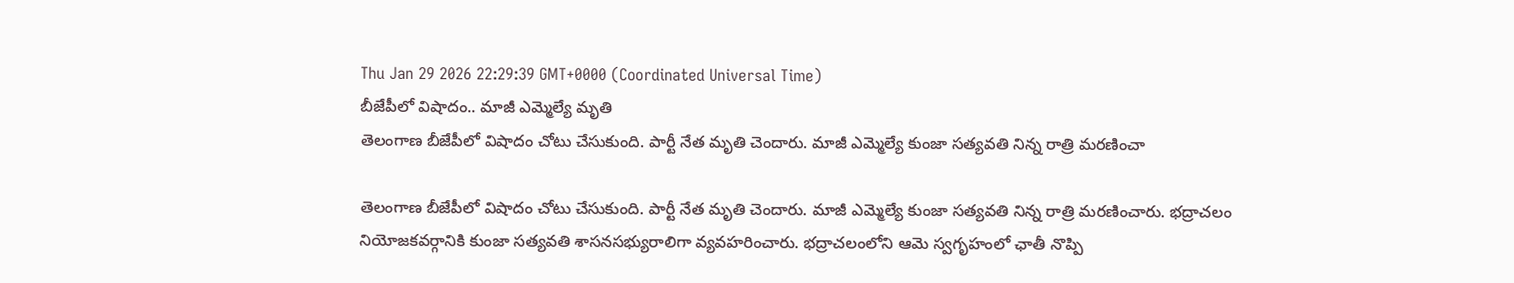Thu Jan 29 2026 22:29:39 GMT+0000 (Coordinated Universal Time)
బీజేపీలో విషాదం.. మాజీ ఎమ్మెల్యే మృతి
తెలంగాణ బీజేపీలో విషాదం చోటు చేసుకుంది. పార్టీ నేత మృతి చెందారు. మాజీ ఎమ్మెల్యే కుంజా సత్యవతి నిన్న రాత్రి మరణించా

తెలంగాణ బీజేపీలో విషాదం చోటు చేసుకుంది. పార్టీ నేత మృతి చెందారు. మాజీ ఎమ్మెల్యే కుంజా సత్యవతి నిన్న రాత్రి మరణించారు. భద్రాచలం నియోజకవర్గానికి కుంజా సత్యవతి శాసనసభ్యురాలిగా వ్యవహరించారు. భద్రాచలంలోని ఆమె స్వగృహంలో ఛాతీ నొప్పి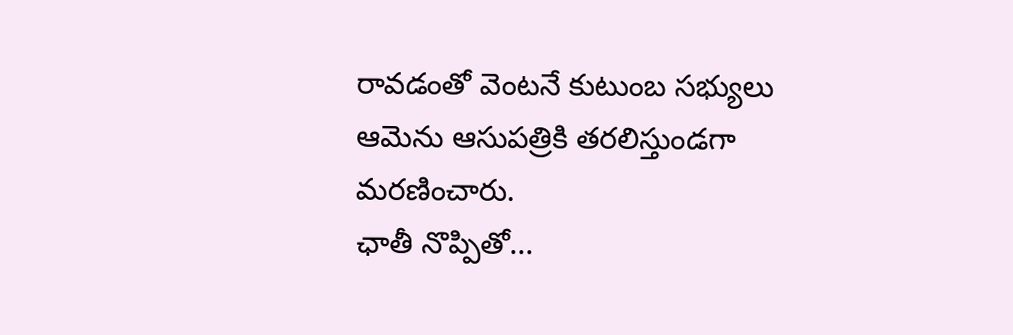రావడంతో వెంటనే కుటుంబ సభ్యులు ఆమెను ఆసుపత్రికి తరలిస్తుండగా మరణించారు.
ఛాతీ నొప్పితో...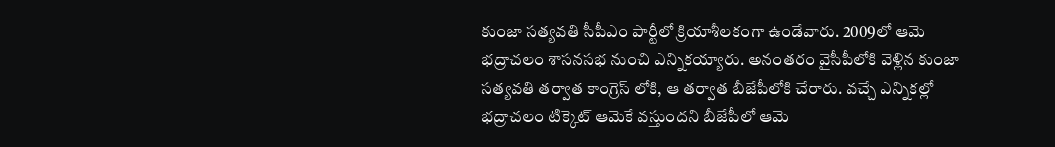కుంజా సత్యవతి సీపీఎం పార్టీలో క్రియాశీలకంగా ఉండేవారు. 2009లో ఆమె భద్రాచలం శాసనసభ నుంచి ఎన్నికయ్యారు. అనంతరం వైసీపీలోకి వెళ్లిన కుంజా సత్యవతి తర్వాత కాంగ్రెస్ లోకి, ఆ తర్వాత బీజేపీలోకి చేరారు. వచ్చే ఎన్నికల్లో భద్రాచలం టిక్కెట్ ఆమెకే వస్తుందని బీజేపీలో ఆమె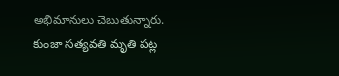అభిమానులు చెబుతున్నారు. కుంజా సత్యవతి మృతి పట్ల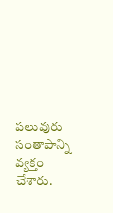పలువురు సంతాపాన్ని వ్యక్తం చేశారు.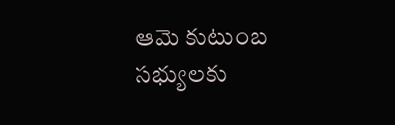ఆమె కుటుంబ సభ్యులకు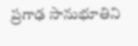ప్రగాఢ సానుభూతిని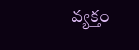వ్యక్తం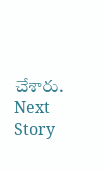చేశారు.
Next Story